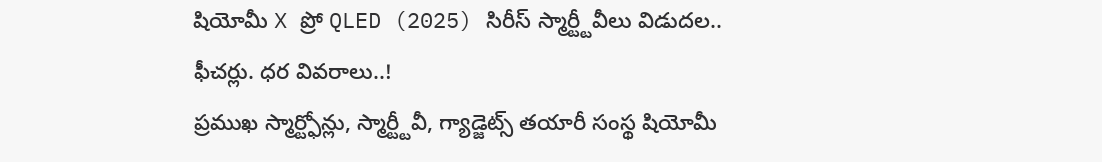షియోమీ X ప్రో QLED (2025) సిరీస్ స్మార్ట్టీవీలు విడుదల.. ఫీచర్లు. ధర వివరాలు..!
ప్రముఖ స్మార్ట్ఫోన్లు, స్మార్ట్టీవీ, గ్యాడ్జెట్స్ తయారీ సంస్థ షియోమీ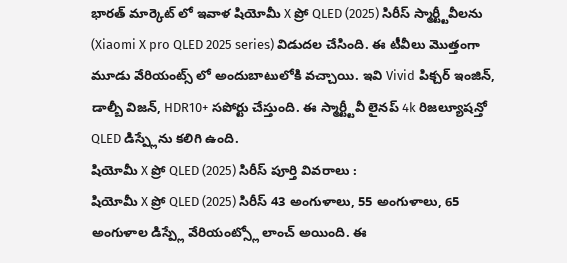భారత్ మార్కెట్ లో ఇవాళ షియోమీ X ప్రో QLED (2025) సిరీస్ స్మార్ట్టీవీలను (Xiaomi X pro QLED 2025 series) విడుదల చేసింది. ఈ టీవీలు మొత్తంగా మూడు వేరియంట్స్ లో అందుబాటులోకి వచ్చాయి. ఇవి Vivid పిక్చర్ ఇంజిన్, డాల్బీ విజన్, HDR10+ సపోర్టు చేస్తుంది. ఈ స్మార్ట్టీవీ లైనప్ 4k రిజల్యూషన్తో QLED డిస్ప్లేను కలిగి ఉంది.
షియోమీ X ప్రో QLED (2025) సిరీస్ పూర్తి వివరాలు :
షియోమీ X ప్రో QLED (2025) సిరీస్ 43 అంగుళాలు, 55 అంగుళాలు, 65 అంగుళాల డిస్ప్లే వేరియంట్స్లో లాంచ్ అయింది. ఈ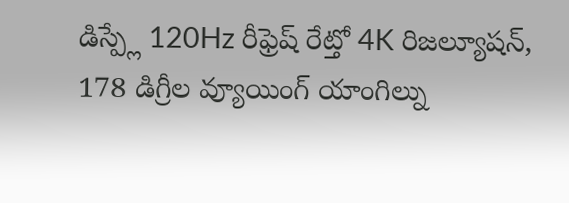డిస్ప్లే 120Hz రీఫ్రెష్ రేట్తో 4K రిజల్యూషన్, 178 డిగ్రీల వ్యూయింగ్ యాంగిల్ను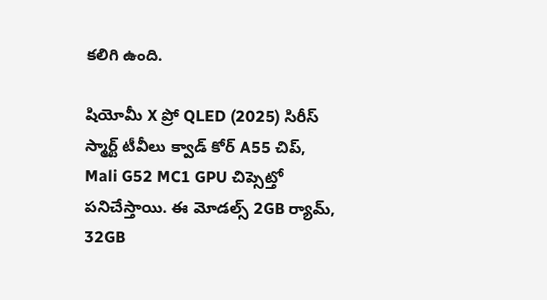కలిగి ఉంది.

షియోమీ X ప్రో QLED (2025) సిరీస్ స్మార్ట్ టీవీలు క్వాడ్ కోర్ A55 చిప్, Mali G52 MC1 GPU చిప్సెట్తో పనిచేస్తాయి. ఈ మోడల్స్ 2GB ర్యామ్, 32GB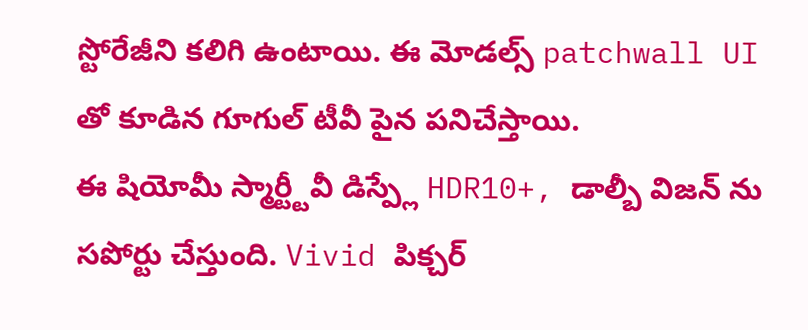స్టోరేజీని కలిగి ఉంటాయి. ఈ మోడల్స్ patchwall UI తో కూడిన గూగుల్ టీవీ పైన పనిచేస్తాయి.
ఈ షియోమీ స్మార్ట్టీవీ డిస్ప్లే HDR10+, డాల్బీ విజన్ ను సపోర్టు చేస్తుంది. Vivid పిక్చర్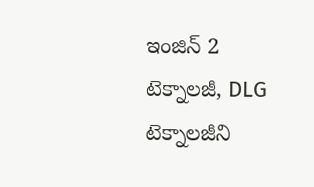ఇంజిన్ 2 టెక్నాలజీ, DLG టెక్నాలజీని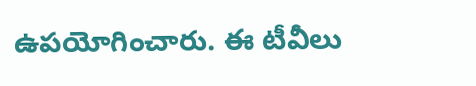ఉపయోగించారు. ఈ టీవీలు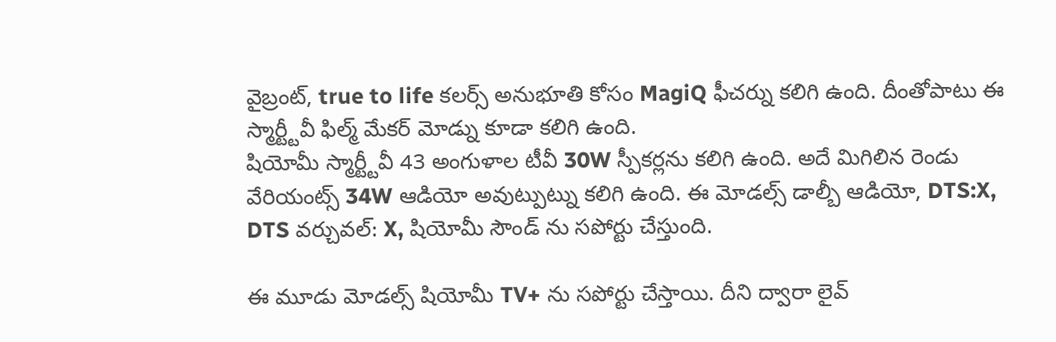వైబ్రంట్, true to life కలర్స్ అనుభూతి కోసం MagiQ ఫీచర్ను కలిగి ఉంది. దీంతోపాటు ఈ స్మార్ట్టీవీ ఫిల్మ్ మేకర్ మోడ్ను కూడా కలిగి ఉంది.
షియోమీ స్మార్ట్టీవీ 43 అంగుళాల టీవీ 30W స్పీకర్లను కలిగి ఉంది. అదే మిగిలిన రెండు వేరియంట్స్ 34W ఆడియో అవుట్పుట్ను కలిగి ఉంది. ఈ మోడల్స్ డాల్బీ ఆడియో, DTS:X, DTS వర్చువల్: X, షియోమీ సౌండ్ ను సపోర్టు చేస్తుంది.

ఈ మూడు మోడల్స్ షియోమీ TV+ ను సపోర్టు చేస్తాయి. దీని ద్వారా లైవ్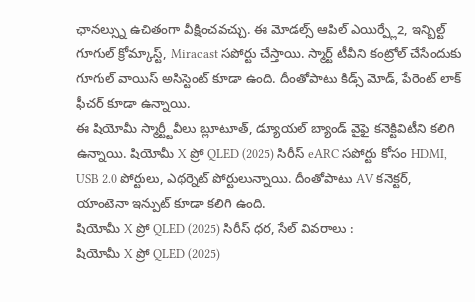ఛానల్స్ను ఉచితంగా వీక్షించవచ్చు. ఈ మోడల్స్ ఆపిల్ ఎయిర్ప్లే2, ఇన్బిల్ట్ గూగుల్ క్రోమ్కాస్ట్, Miracast సపోర్టు చేస్తాయి. స్మార్ట్ టీవీని కంట్రోల్ చేసేందుకు గూగుల్ వాయిస్ అసిస్టెంట్ కూడా ఉంది. దీంతోపాటు కిడ్స్ మోడ్, పేరెంట్ లాక్ ఫీచర్ కూడా ఉన్నాయి.
ఈ షియోమీ స్మార్ట్టీవీలు బ్లూటూత్, డ్యూయల్ బ్యాండ్ వైఫై కనెక్టివిటీని కలిగి ఉన్నాయి. షియోమీ X ప్రో QLED (2025) సిరీస్ eARC సపోర్టు కోసం HDMI, USB 2.0 పోర్టులు, ఎథర్నెట్ పోర్టులున్నాయి. దీంతోపాటు AV కనెక్టర్, యాంటెనా ఇన్పుట్ కూడా కలిగి ఉంది.
షియోమీ X ప్రో QLED (2025) సిరీస్ ధర, సేల్ వివరాలు :
షియోమీ X ప్రో QLED (2025)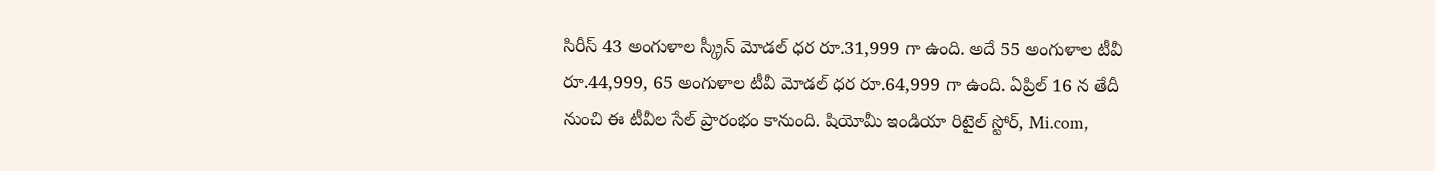సిరీస్ 43 అంగుళాల స్క్రీన్ మోడల్ ధర రూ.31,999 గా ఉంది. అదే 55 అంగుళాల టీవీ రూ.44,999, 65 అంగుళాల టీవీ మోడల్ ధర రూ.64,999 గా ఉంది. ఏప్రిల్ 16 న తేదీ నుంచి ఈ టీవీల సేల్ ప్రారంభం కానుంది. షియోమీ ఇండియా రిటైల్ స్టోర్, Mi.com,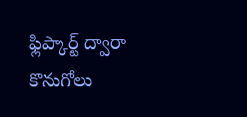ఫ్లిప్కార్ట్ ద్వారా కొనుగోలు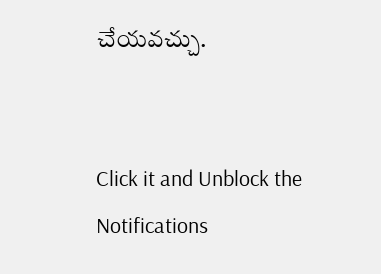చేయవచ్చు.


Click it and Unblock the Notifications